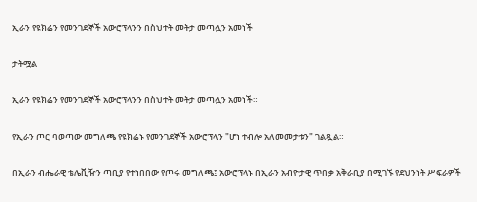ኢራን የዩክሬን የመንገደኞች አውሮፕላንን በስህተት መትታ መጣሏን አመነች

ታትሟል

ኢራን የዩክሬን የመንገደኞች አውሮፕላንን በስህተት መትታ መጣሏን አመነች።

የኢራን ጦር ባወጣው መግለጫ የዩክሬኑ የመንገደኞች አውሮፕላን "ሆነ ተብሎ አለመመታቱን" ገልጿል።

በኢራን ብሔራዊ ቴሌቪዥን ጣቢያ የተነበበው የጦሩ መግለጫ፤ አውሮፕላኑ በኢራን አብዮታዊ ጥበቃ አቅራቢያ በሚገኙ የደህንነት ሥፍራዎች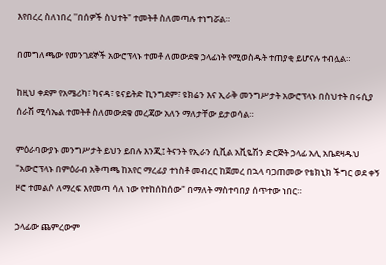እየበረረ ስለነበረ ''በሰዎች ስህተት" ተመትቶ ስለመጣሉ ተነግሯል።

በመግለጫው የመንገደኞች አውሮፕላኑ ተመቶ ለመውደቁ ኃላፊነት የሚወስዱት ተጠያቂ ይሆናሉ ተብሏል።

ከዚህ ቀደም የአሜሪካ፣ ካናዳ፣ ዩናይትድ ኪንግደም፣ ዩክሬን እና ኢራቅ መንግሥታት አውሮፕላኑ በስህተት በሩሲያ ሰራሽ ሚሳኤል ተመትቶ ስለመውደቁ መረጃው አለን ማለታቸው ይታወሳል።

ምዕራባውያኑ መንግሥታት ይህን ይበሉ እንጂ፤ ትናንት የኢራን ሲቪል አቪዬሽን ድርጅት ኃላፊ አሊ አቤደዛዱህ "አውሮፕላኑ በምዕራብ አቅጣጫ ከአየር ማረፊያ ተነስቶ መብረር ከጀመረ በኋላ ባጋጠመው የቴክኒክ ችግር ወደ ቀኝ ዞሮ ተመልሶ ለማረፍ እየመጣ ሳለ ነው የተከሰከሰው" በማለት ማስተባበያ ሰጥተው ነበር።

ኃላፊው ጨምረውም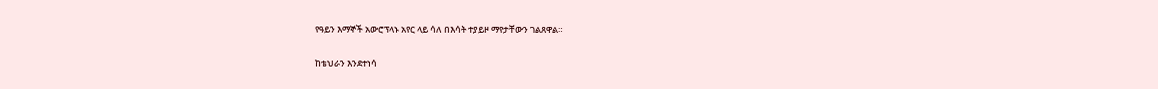የዓይን እማኞች አውሮፕላኑ አየር ላይ ሳለ በእሳት ተያይዞ ማየታቸውን ገልጸዋል።

ከቴህራን እንደተነሳ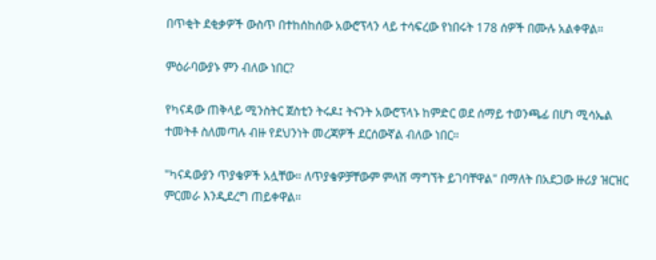በጥቂት ደቂቃዎች ውስጥ በተከሰከሰው አውሮፕላን ላይ ተሳፍረው የነበሩት 178 ሰዎች በሙሉ አልቀዋል።

ምዕራባውያኑ ምን ብለው ነበር?

የካናዳው ጠቅላይ ሚንስትር ጀስቲን ትሩዶ፤ ትናንት አውሮፕላኑ ከምድር ወደ ሰማይ ተወንጫፊ በሆነ ሚሳኤል ተመትቶ ስለመጣሉ ብዙ የደህንነት መረጃዎች ደርሰውኛል ብለው ነበር።

"ካናዳውያን ጥያቄዎች አሏቸው። ለጥያቄዎቻቸውም ምላሽ ማግኘት ይገባቸዋል" በማለት በአደጋው ዙሪያ ዝርዝር ምርመራ እንዲደረግ ጠይቀዋል።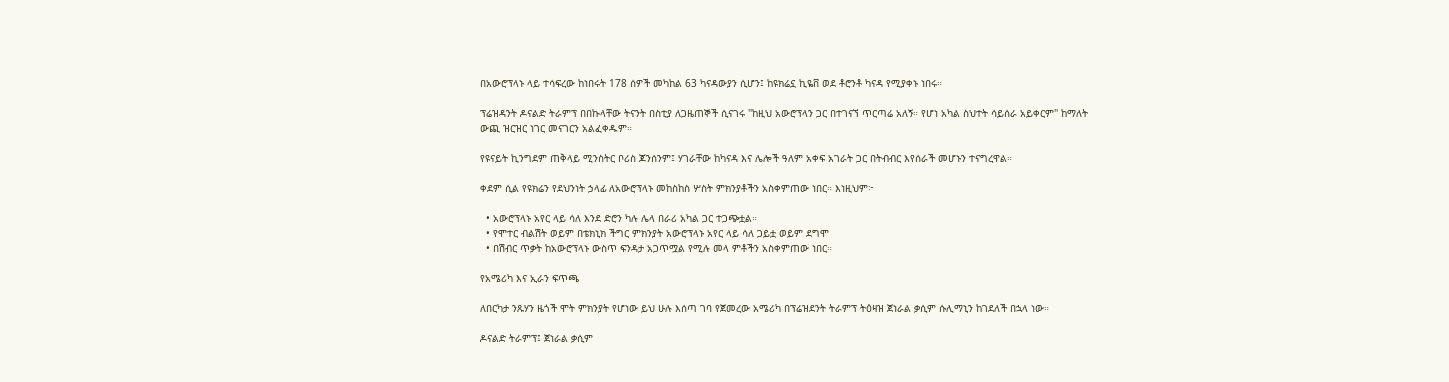በአውሮፕላኑ ላይ ተሳፍረው ከነበሩት 178 ሰዎች መካከል 63 ካናዳውያን ሲሆን፤ ከዩክሬኗ ኪዬቨ ወደ ቶሮንቶ ካናዳ የሚያቀኑ ነበሩ።

ፕሬዝዳንት ዶናልድ ትራምፕ በበኩላቸው ትናንት በስቲያ ለጋዜጠኞች ሲናገሩ ''ከዚህ አውሮፕላን ጋር በተገናኘ ጥርጣሬ አለኝ። የሆነ አካል ስህተት ሳይሰራ አይቀርም'' ከማለት ውጪ ዝርዝር ነገር መናገርን አልፈቀዱም።

የዩናይት ኪንግደም ጠቅላይ ሚንስትር ቦሪስ ጆንሰንም፤ ሃገራቸው ከካናዳ እና ሌሎች ዓለም አቀፍ አገራት ጋር በትብብር እየሰራች መሆኑን ተናግረዋል።

ቀደም ሲል የዩክሬን የደህንነት ኃላፊ ለአውሮፕላኑ መከስከስ ሦስት ምክንያቶችን አስቀምጠው ነበር። እነዚህም፦

  • አውሮፕላኑ አየር ላይ ሳለ እንደ ድሮን ካሉ ሌላ በራሪ አካል ጋር ተጋጭቷል።
  • የሞተር ብልሽት ወይም በቴክኒክ ችግር ምክንያት አውሮፕላኑ አየር ላይ ሳለ ጋይቷ ወይም ደግሞ
  • በሽብር ጥቃት ከአውሮፕላኑ ውስጥ ፍንዳታ አጋጥሟል የሚሉ መላ ምቶችን አስቀምጠው ነበር።

የአሜሪካ እና ኢራን ፍጥጫ

ለበርካታ ንጹሃን ዜጎች ሞት ምክንያት የሆነው ይህ ሁሉ እሰጣ ገባ የጀመረው አሜሪካ በፕሬዝደንት ትራምፕ ትዕዛዝ ጀነራል ቃሲም ሱሊማኒን ከገደለች በኋላ ነው።

ዶናልድ ትራምፕ፤ ጀነራል ቃሲም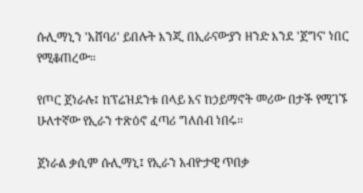ሱሊማኒን 'አሸባሪ' ይበሉት እንጂ በኢራናውያን ዘንድ እንደ 'ጀግና' ነበር የሚቆጠረው።

የጦር ጀነራሉ፤ ከፕሬዝደንቱ በላይ እና ከኃይማኖት መሪው በታች የሚገኙ ሁለተኛው የኢራን ተጽዕኖ ፈጣሪ ግለሰብ ነበሩ።

ጀነራል ቃሲም ሱሊማኒ፤ የኢራን አብዮታዊ ጥበቃ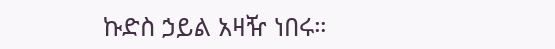ኩድስ ኃይል አዛዥ ነበሩ።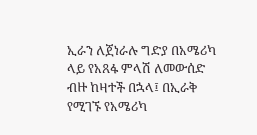ኢራን ለጀነራሉ ግድያ በአሜሪካ ላይ የአጸፋ ምላሽ ለመውሰድ ብዙ ከዛተች በኋላ፤ በኢራቅ የሚገኙ የአሜሪካ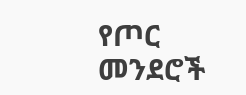የጦር መንደሮች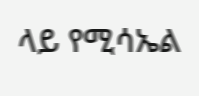ላይ የሚሳኤል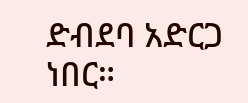ድብደባ አድርጋ ነበር።